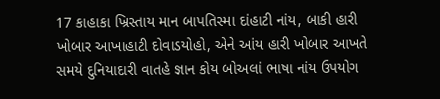17 કાહાકા ખ્રિસ્તાય માન બાપતિસ્મા દાંહાટી નાંય, બાકી હારી ખોબાર આખાહાટી દોવાડયોહો, એને આંય હારી ખોબાર આખતે સમયે દુનિયાદારી વાતહે જ્ઞાન કોય બોઅલાં ભાષા નાંય ઉપયોગ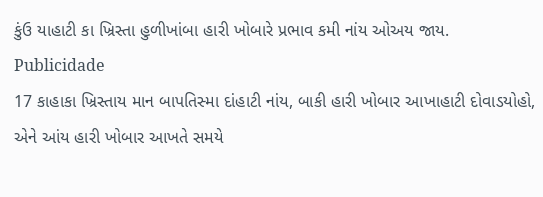કુંઉ યાહાટી કા ખ્રિસ્તા હુળીખાંબા હારી ખોબારે પ્રભાવ કમી નાંય ઓઅય જાય.
Publicidade
17 કાહાકા ખ્રિસ્તાય માન બાપતિસ્મા દાંહાટી નાંય, બાકી હારી ખોબાર આખાહાટી દોવાડયોહો, એને આંય હારી ખોબાર આખતે સમયે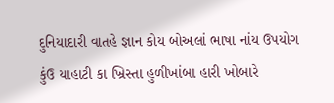દુનિયાદારી વાતહે જ્ઞાન કોય બોઅલાં ભાષા નાંય ઉપયોગ કુંઉ યાહાટી કા ખ્રિસ્તા હુળીખાંબા હારી ખોબારે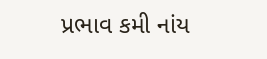પ્રભાવ કમી નાંય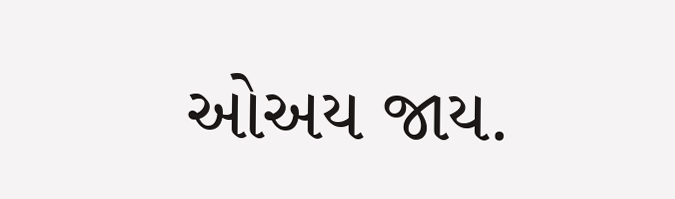ઓઅય જાય.